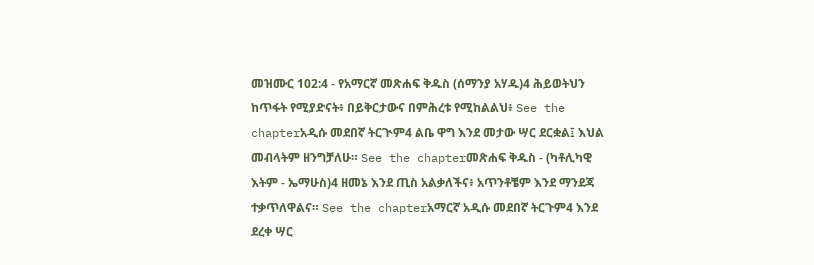መዝሙር 102:4 - የአማርኛ መጽሐፍ ቅዱስ (ሰማንያ አሃዱ)4 ሕይወትህን ከጥፋት የሚያድናት፥ በይቅርታውና በምሕረቱ የሚከልልህ፥ See the chapterአዲሱ መደበኛ ትርጒም4 ልቤ ዋግ እንደ መታው ሣር ደርቋል፤ እህል መብላትም ዘንግቻለሁ። See the chapterመጽሐፍ ቅዱስ - (ካቶሊካዊ እትም - ኤማሁስ)4 ዘመኔ እንደ ጢስ አልቃለችና፥ አጥንቶቼም እንደ ማንደጃ ተቃጥለዋልና። See the chapterአማርኛ አዲሱ መደበኛ ትርጉም4 እንደ ደረቀ ሣር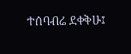ተሰባብሬ ደቀቅሁ፤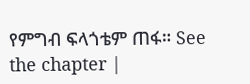የምግብ ፍላጎቴም ጠፋ። See the chapter |